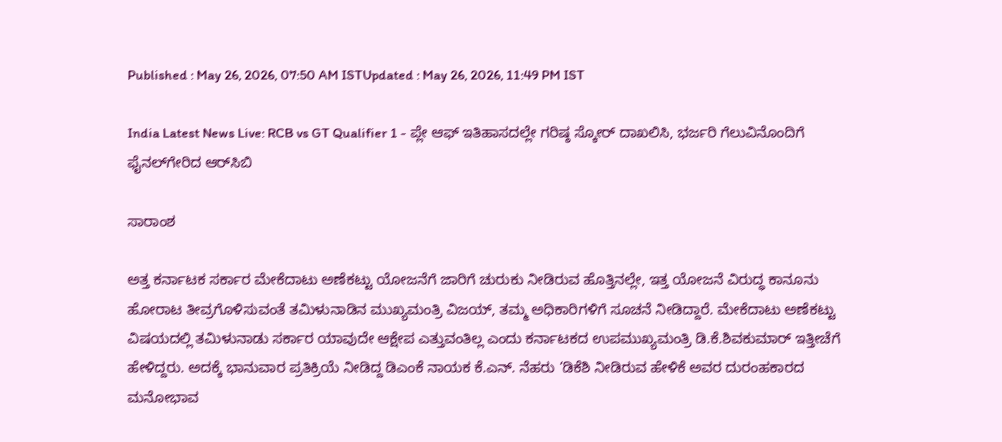Published : May 26, 2026, 07:50 AM ISTUpdated : May 26, 2026, 11:49 PM IST

India Latest News Live: RCB vs GT Qualifier 1 - ಪ್ಲೇ ಆಫ್‌ ಇತಿಹಾಸದಲ್ಲೇ ಗರಿಷ್ಠ ಸ್ಕೋರ್‌ ದಾಖಲಿಸಿ, ಭರ್ಜರಿ ಗೆಲುವಿನೊಂದಿಗೆ ಫೈನಲ್‌ಗೇರಿದ ಆರ್‌ಸಿಬಿ

ಸಾರಾಂಶ

ಅತ್ತ ಕರ್ನಾಟಕ ಸರ್ಕಾರ ಮೇಕೆದಾಟು ಅಣೆಕಟ್ಟು ಯೋಜನೆಗೆ ಜಾರಿಗೆ ಚುರುಕು ನೀಡಿರುವ ಹೊತ್ತಿನಲ್ಲೇ, ಇತ್ತ ಯೋಜನೆ ವಿರುದ್ಧ ಕಾನೂನು ಹೋರಾಟ ತೀವ್ರಗೊಳಿಸುವಂತೆ ತಮಿಳುನಾಡಿನ ಮುಖ್ಯಮಂತ್ರಿ ವಿಜಯ್‌, ತಮ್ಮ ಅಧಿಕಾರಿಗಳಿಗೆ ಸೂಚನೆ ನೀಡಿದ್ದಾರೆ. ಮೇಕೆದಾಟು ಅಣೆಕಟ್ಟು ವಿಷಯದಲ್ಲಿ ತಮಿಳುನಾಡು ಸರ್ಕಾರ ಯಾವುದೇ ಆಕ್ಷೇಪ ಎತ್ತುವಂತಿಲ್ಲ ಎಂದು ಕರ್ನಾಟಕದ ಉಪಮುಖ್ಯಮಂತ್ರಿ ಡಿ.ಕೆ.ಶಿವಕುಮಾರ್‌ ಇತ್ತೀಚೆಗೆ ಹೇಳಿದ್ದರು. ಅದಕ್ಕೆ ಭಾನುವಾರ ಪ್ರತಿಕ್ರಿಯೆ ನೀಡಿದ್ದ ಡಿಎಂಕೆ ನಾಯಕ ಕೆ.ಎನ್. ನೆಹರು ‘ಡಿಕೆಶಿ ನೀಡಿರುವ ಹೇಳಿಕೆ ಅವರ ದುರಂಹಕಾರದ ಮನೋಭಾವ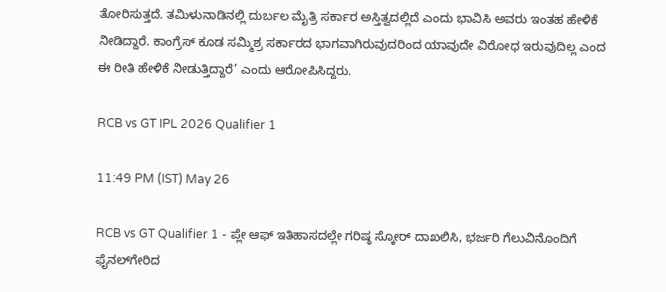ತೋರಿಸುತ್ತದೆ. ತಮಿಳುನಾಡಿನಲ್ಲಿ ದುರ್ಬಲ ಮೈತ್ರಿ ಸರ್ಕಾರ ಅಸ್ತಿತ್ವದಲ್ಲಿದೆ ಎಂದು ಭಾವಿಸಿ ಅವರು ಇಂತಹ ಹೇಳಿಕೆ ನೀಡಿದ್ದಾರೆ. ಕಾಂಗ್ರೆಸ್‌ ಕೂಡ ಸಮ್ಮಿಶ್ರ ಸರ್ಕಾರದ ಭಾಗವಾಗಿರುವುದರಿಂದ ಯಾವುದೇ ವಿರೋಧ ಇರುವುದಿಲ್ಲ ಎಂದ ಈ ರೀತಿ ಹೇಳಿಕೆ ನೀಡುತ್ತಿದ್ದಾರೆ’ ಎಂದು ಆರೋಪಿಸಿದ್ದರು.

RCB vs GT IPL 2026 Qualifier 1

11:49 PM (IST) May 26

RCB vs GT Qualifier 1 - ಪ್ಲೇ ಆಫ್‌ ಇತಿಹಾಸದಲ್ಲೇ ಗರಿಷ್ಠ ಸ್ಕೋರ್‌ ದಾಖಲಿಸಿ, ಭರ್ಜರಿ ಗೆಲುವಿನೊಂದಿಗೆ ಫೈನಲ್‌ಗೇರಿದ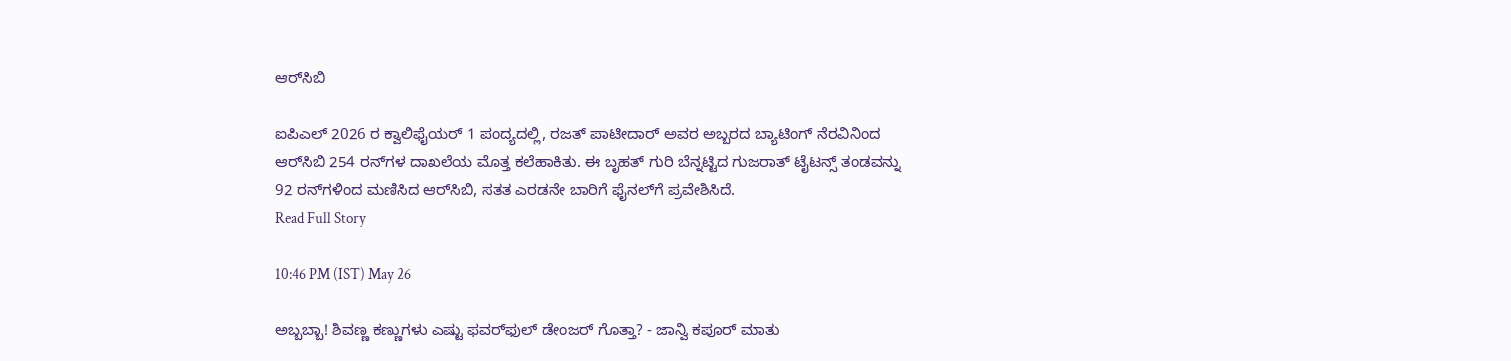ಆರ್‌ಸಿಬಿ

ಐಪಿಎಲ್‌ 2026 ರ ಕ್ವಾಲಿಫೈಯರ್‌ 1 ಪಂದ್ಯದಲ್ಲಿ, ರಜತ್ ಪಾಟೀದಾರ್ ಅವರ ಅಬ್ಬರದ ಬ್ಯಾಟಿಂಗ್ ನೆರವಿನಿಂದ ಆರ್‌ಸಿಬಿ 254 ರನ್‌ಗಳ ದಾಖಲೆಯ ಮೊತ್ತ ಕಲೆಹಾಕಿತು. ಈ ಬೃಹತ್ ಗುರಿ ಬೆನ್ನಟ್ಟಿದ ಗುಜರಾತ್ ಟೈಟನ್ಸ್ ತಂಡವನ್ನು 92 ರನ್‌ಗಳಿಂದ ಮಣಿಸಿದ ಆರ್‌ಸಿಬಿ, ಸತತ ಎರಡನೇ ಬಾರಿಗೆ ಫೈನಲ್‌ಗೆ ಪ್ರವೇಶಿಸಿದೆ.
Read Full Story

10:46 PM (IST) May 26

ಅಬ್ಬಬ್ಬಾ! ಶಿವಣ್ಣ ಕಣ್ಣುಗಳು ಎಷ್ಟು ಫವರ್‌ಫುಲ್‌ ಡೇಂಜರ್‌ ಗೊತ್ತಾ? - ಜಾನ್ವಿ ಕಪೂರ್‌ ಮಾತು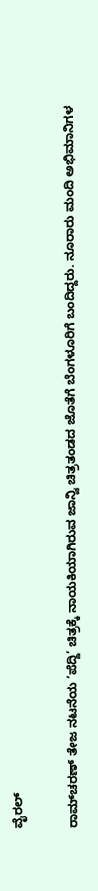ವೈರಲ್

ರಾಮ್‌ಚರಣ್‌ ತೇಜ ನಟನೆಯ ‘ಪೆದ್ದಿ’ ಚಿತ್ರಕ್ಕೆ ನಾಯಕಿಯಾಗಿರುವ ಜಾನ್ವಿ ಚಿತ್ರತಂಡದ ಜೊತೆಗೆ ಬೆಂಗಳೂರಿಗೆ ಬಂದಿದ್ದರು. ನೂರಾರು ಮಂದಿ ಅಭಿಮಾನಿಗಳ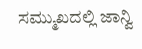ಸಮ್ಮುಖದಲ್ಲಿ ಜಾನ್ವಿ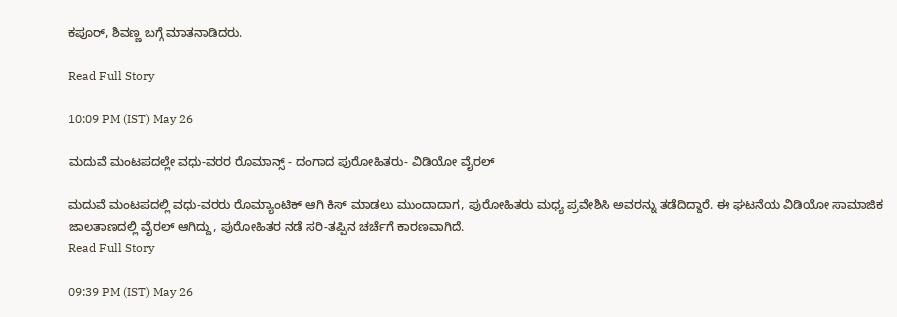ಕಪೂರ್‌, ಶಿವಣ್ಣ ಬಗ್ಗೆ ಮಾತನಾಡಿದರು.

Read Full Story

10:09 PM (IST) May 26

ಮದುವೆ ಮಂಟಪದಲ್ಲೇ ವಧು-ವರರ ರೊಮಾನ್ಸ್ - ದಂಗಾದ ಪುರೋಹಿತರು- ವಿಡಿಯೋ ವೈರಲ್

ಮದುವೆ ಮಂಟಪದಲ್ಲಿ ವಧು-ವರರು ರೊಮ್ಯಾಂಟಿಕ್ ಆಗಿ ಕಿಸ್ ಮಾಡಲು ಮುಂದಾದಾಗ, ಪುರೋಹಿತರು ಮಧ್ಯ ಪ್ರವೇಶಿಸಿ ಅವರನ್ನು ತಡೆದಿದ್ದಾರೆ. ಈ ಘಟನೆಯ ವಿಡಿಯೋ ಸಾಮಾಜಿಕ ಜಾಲತಾಣದಲ್ಲಿ ವೈರಲ್ ಆಗಿದ್ದು, ಪುರೋಹಿತರ ನಡೆ ಸರಿ-ತಪ್ಪಿನ ಚರ್ಚೆಗೆ ಕಾರಣವಾಗಿದೆ.
Read Full Story

09:39 PM (IST) May 26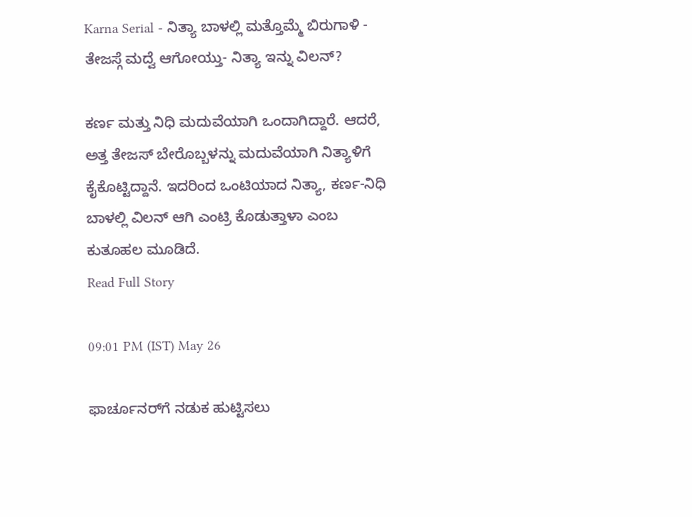Karna Serial - ನಿತ್ಯಾ ಬಾಳಲ್ಲಿ ಮತ್ತೊಮ್ಮೆ ಬಿರುಗಾಳಿ - ತೇಜಸ್ಗೆ ಮದ್ವೆ ಆಗೋಯ್ತು- ನಿತ್ಯಾ ಇನ್ನು ವಿಲನ್?

ಕರ್ಣ ಮತ್ತು ನಿಧಿ ಮದುವೆಯಾಗಿ ಒಂದಾಗಿದ್ದಾರೆ. ಆದರೆ, ಅತ್ತ ತೇಜಸ್ ಬೇರೊಬ್ಬಳನ್ನು ಮದುವೆಯಾಗಿ ನಿತ್ಯಾಳಿಗೆ ಕೈಕೊಟ್ಟಿದ್ದಾನೆ. ಇದರಿಂದ ಒಂಟಿಯಾದ ನಿತ್ಯಾ, ಕರ್ಣ-ನಿಧಿ ಬಾಳಲ್ಲಿ ವಿಲನ್ ಆಗಿ ಎಂಟ್ರಿ ಕೊಡುತ್ತಾಳಾ ಎಂಬ ಕುತೂಹಲ ಮೂಡಿದೆ.
Read Full Story

09:01 PM (IST) May 26

ಫಾರ್ಚೂನರ್‌ಗೆ ನಡುಕ ಹುಟ್ಟಿಸಲು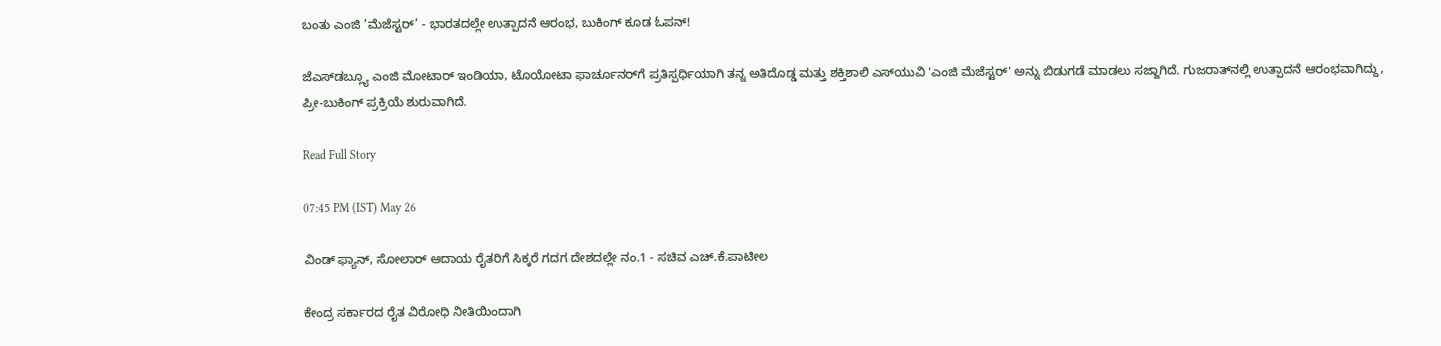ಬಂತು ಎಂಜಿ ‘ಮೆಜೆಸ್ಟರ್’ - ಭಾರತದಲ್ಲೇ ಉತ್ಪಾದನೆ ಆರಂಭ, ಬುಕಿಂಗ್ ಕೂಡ ಓಪನ್!

ಜೆಎಸ್‌ಡಬ್ಲ್ಯೂ ಎಂಜಿ ಮೋಟಾರ್ ಇಂಡಿಯಾ, ಟೊಯೋಟಾ ಫಾರ್ಚೂನರ್‌ಗೆ ಪ್ರತಿಸ್ಪರ್ಧಿಯಾಗಿ ತನ್ನ ಅತಿದೊಡ್ಡ ಮತ್ತು ಶಕ್ತಿಶಾಲಿ ಎಸ್‌ಯುವಿ 'ಎಂಜಿ ಮೆಜೆಸ್ಟರ್' ಅನ್ನು ಬಿಡುಗಡೆ ಮಾಡಲು ಸಜ್ಜಾಗಿದೆ. ಗುಜರಾತ್‌ನಲ್ಲಿ ಉತ್ಪಾದನೆ ಆರಂಭವಾಗಿದ್ದು, ಪ್ರೀ-ಬುಕಿಂಗ್ ಪ್ರಕ್ರಿಯೆ ಶುರುವಾಗಿದೆ.

Read Full Story

07:45 PM (IST) May 26

ವಿಂಡ್ ಫ್ಯಾನ್, ಸೋಲಾರ್ ಆದಾಯ ರೈತರಿಗೆ ಸಿಕ್ಕರೆ ಗದಗ ದೇಶದಲ್ಲೇ ನಂ.1 - ಸಚಿವ ಎಚ್.ಕೆ.ಪಾಟೀಲ

ಕೇಂದ್ರ ಸರ್ಕಾರದ ರೈತ ವಿರೋಧಿ ನೀತಿಯಿಂದಾಗಿ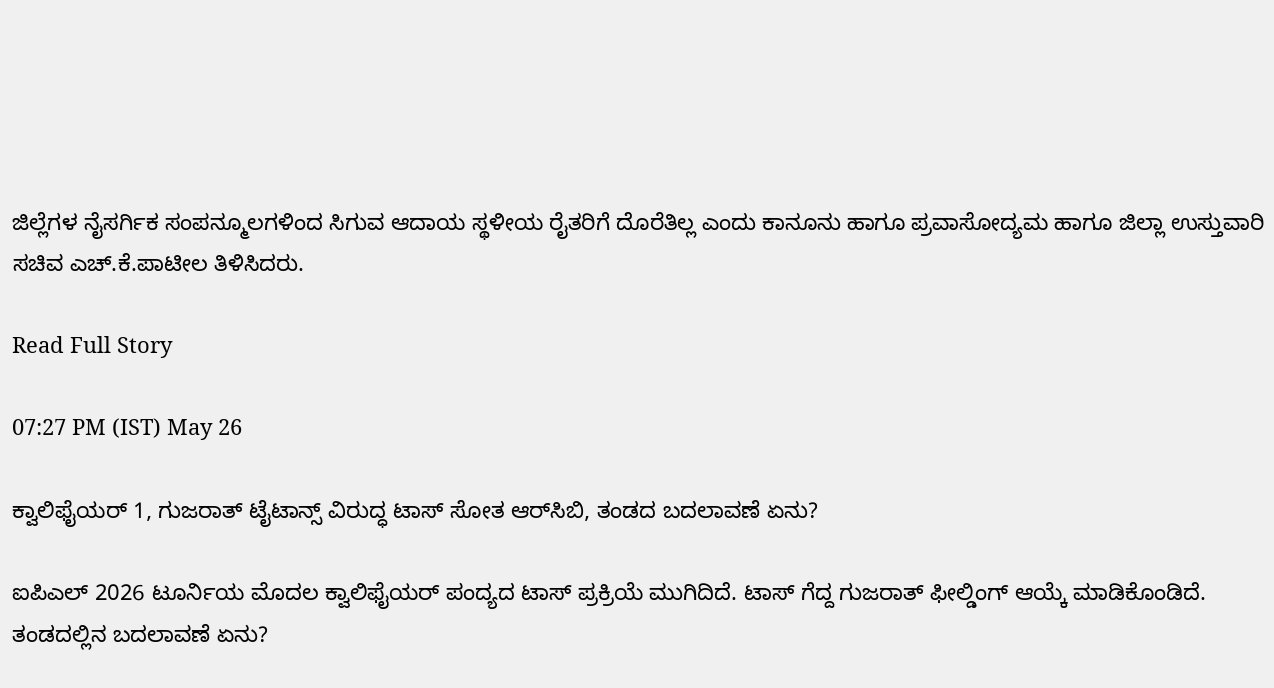ಜಿಲ್ಲೆಗಳ ನೈಸರ್ಗಿಕ ಸಂಪನ್ಮೂಲಗಳಿಂದ ಸಿಗುವ ಆದಾಯ ಸ್ಥಳೀಯ ರೈತರಿಗೆ ದೊರೆತಿಲ್ಲ ಎಂದು ಕಾನೂನು ಹಾಗೂ ಪ್ರವಾಸೋದ್ಯಮ ಹಾಗೂ ಜಿಲ್ಲಾ ಉಸ್ತುವಾರಿ ಸಚಿವ ಎಚ್.ಕೆ.ಪಾಟೀಲ ತಿಳಿಸಿದರು.

Read Full Story

07:27 PM (IST) May 26

ಕ್ವಾಲಿಫೈಯರ್ 1, ಗುಜರಾತ್ ಟೈಟಾನ್ಸ್ ವಿರುದ್ಧ ಟಾಸ್ ಸೋತ ಆರ್‌ಸಿಬಿ, ತಂಡದ ಬದಲಾವಣೆ ಏನು?

ಐಪಿಎಲ್ 2026 ಟೂರ್ನಿಯ ಮೊದಲ ಕ್ವಾಲಿಫೈಯರ್ ಪಂದ್ಯದ ಟಾಸ್ ಪ್ರಕ್ರಿಯೆ ಮುಗಿದಿದೆ. ಟಾಸ್ ಗೆದ್ದ ಗುಜರಾತ್ ಫೀಲ್ಡಿಂಗ್ ಆಯ್ಕೆ ಮಾಡಿಕೊಂಡಿದೆ. ತಂಡದಲ್ಲಿನ ಬದಲಾವಣೆ ಏನು?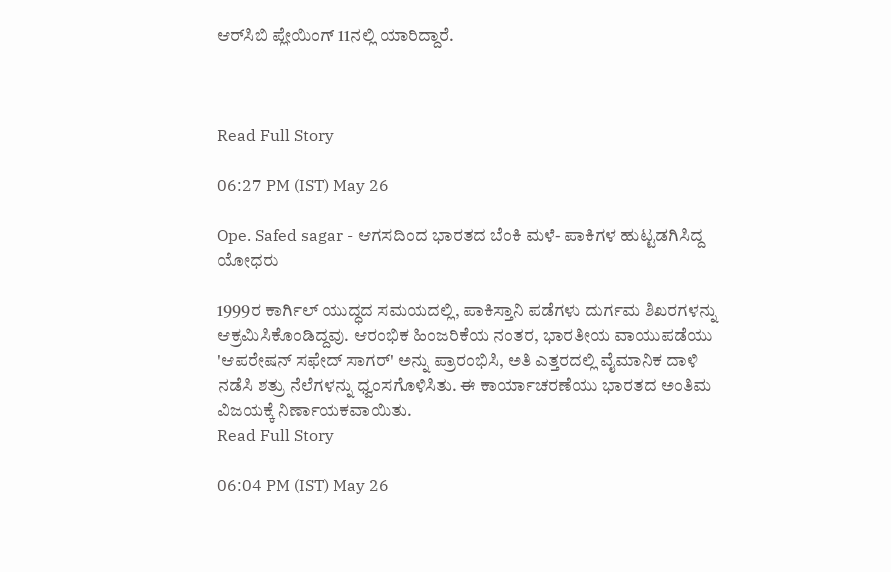ಆರ್‌ಸಿಬಿ ಪ್ಲೇಯಿಂಗ್ 11ನಲ್ಲಿ ಯಾರಿದ್ದಾರೆ.



Read Full Story

06:27 PM (IST) May 26

Ope. Safed sagar - ಆಗಸದಿಂದ ಭಾರತದ ಬೆಂಕಿ ಮಳೆ- ಪಾಕಿಗಳ ಹುಟ್ಟಡಗಿಸಿದ್ದ ಯೋಧರು

1999ರ ಕಾರ್ಗಿಲ್ ಯುದ್ಧದ ಸಮಯದಲ್ಲಿ, ಪಾಕಿಸ್ತಾನಿ ಪಡೆಗಳು ದುರ್ಗಮ ಶಿಖರಗಳನ್ನು ಆಕ್ರಮಿಸಿಕೊಂಡಿದ್ದವು. ಆರಂಭಿಕ ಹಿಂಜರಿಕೆಯ ನಂತರ, ಭಾರತೀಯ ವಾಯುಪಡೆಯು 'ಆಪರೇಷನ್ ಸಫೇದ್ ಸಾಗರ್' ಅನ್ನು ಪ್ರಾರಂಭಿಸಿ, ಅತಿ ಎತ್ತರದಲ್ಲಿ ವೈಮಾನಿಕ ದಾಳಿ ನಡೆಸಿ ಶತ್ರು ನೆಲೆಗಳನ್ನು ಧ್ವಂಸಗೊಳಿಸಿತು. ಈ ಕಾರ್ಯಾಚರಣೆಯು ಭಾರತದ ಅಂತಿಮ ವಿಜಯಕ್ಕೆ ನಿರ್ಣಾಯಕವಾಯಿತು.
Read Full Story

06:04 PM (IST) May 26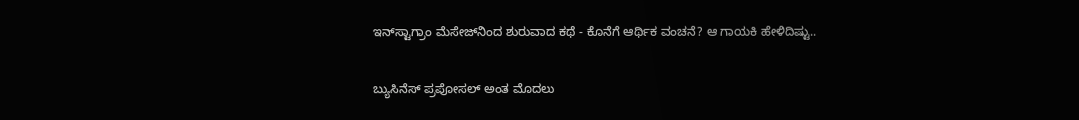ಇನ್‌ಸ್ಟಾಗ್ರಾಂ ಮೆಸೇಜ್‌ನಿಂದ ಶುರುವಾದ ಕಥೆ - ಕೊನೆಗೆ ಆರ್ಥಿಕ ವಂಚನೆ? ಆ ಗಾಯಕಿ ಹೇಳಿದಿಷ್ಟು..

ಬ್ಯುಸಿನೆಸ್ ಪ್ರಪೋಸಲ್ ಅಂತ ಮೊದಲು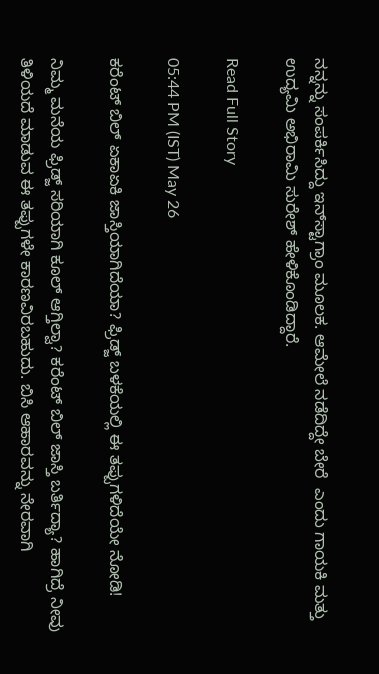ನನ್ನನ್ನು ಸಂಪರ್ಕಿಸಿದ್ದು ಇನ್‌ಸ್ಟಾಗ್ರಾಂ ಮೂಲಕ. ಆಮೇಲೆ ನಡೆದಿದ್ದೇ ಬೇರೆ  ಎಂದು ಗಾಯಕಿ ಮತ್ತು ಉದ್ಯಮಿ ಅಭಿರಾಮಿ ಸುರೇಶ್ ಹೇಳಿಕೊಂಡಿದ್ದಾರೆ.

Read Full Story

05:44 PM (IST) May 26

ಕರೆಂಟ್ ಬಿಲ್ ಏಕಾಏಕಿ ಜಾಸ್ತಿಯಾಗಿದೆಯಾ? ಫ್ರಿಡ್ಜ್ ಬಳಕೆಯಲ್ಲಿ ಈ ತಪ್ಪುಗಳಿದೆಯೇ ನೋಡಿ!

ನಿಮ್ಮ ಮನೆಯ ಫ್ರಿಡ್ಜ್ ಸರಿಯಾಗಿ ಕೂಲ್ ಆಗ್ತಿಲ್ವಾ? ಕರೆಂಟ್ ಬಿಲ್ ಜಾಸ್ತಿ ಬರ್ತಿದ್ಯಾ? ಹಾಗಿದ್ರೆ ನೀವು ತಿಳಿಯದೆ ಮಾಡುವ ಈ ತಪ್ಪುಗಳೇ ಕಾರಣವಿರಬಹುದು. ಬಿಸಿ ಆಹಾರವನ್ನು ನೇರವಾಗಿ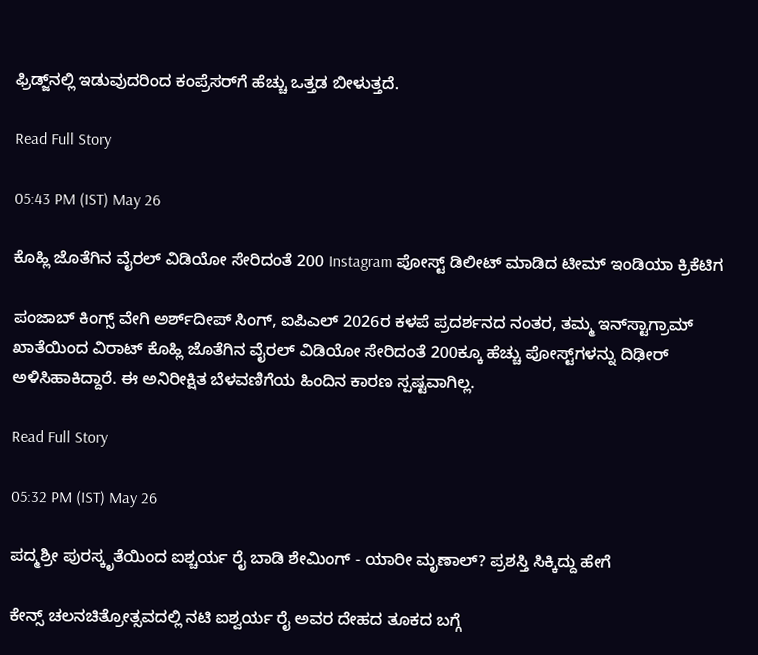ಫ್ರಿಡ್ಜ್‌ನಲ್ಲಿ ಇಡುವುದರಿಂದ ಕಂಪ್ರೆಸರ್‌ಗೆ ಹೆಚ್ಚು ಒತ್ತಡ ಬೀಳುತ್ತದೆ.

Read Full Story

05:43 PM (IST) May 26

ಕೊಹ್ಲಿ ಜೊತೆಗಿನ ವೈರಲ್‌ ವಿಡಿಯೋ ಸೇರಿದಂತೆ 200 Instagram ಪೋಸ್ಟ್‌ ಡಿಲೀಟ್‌ ಮಾಡಿದ ಟೀಮ್‌ ಇಂಡಿಯಾ ಕ್ರಿಕೆಟಿಗ

ಪಂಜಾಬ್ ಕಿಂಗ್ಸ್ ವೇಗಿ ಅರ್ಶ್‌ದೀಪ್ ಸಿಂಗ್, ಐಪಿಎಲ್ 2026ರ ಕಳಪೆ ಪ್ರದರ್ಶನದ ನಂತರ, ತಮ್ಮ ಇನ್‌ಸ್ಟಾಗ್ರಾಮ್ ಖಾತೆಯಿಂದ ವಿರಾಟ್ ಕೊಹ್ಲಿ ಜೊತೆಗಿನ ವೈರಲ್ ವಿಡಿಯೋ ಸೇರಿದಂತೆ 200ಕ್ಕೂ ಹೆಚ್ಚು ಪೋಸ್ಟ್‌ಗಳನ್ನು ದಿಢೀರ್ ಅಳಿಸಿಹಾಕಿದ್ದಾರೆ. ಈ ಅನಿರೀಕ್ಷಿತ ಬೆಳವಣಿಗೆಯ ಹಿಂದಿನ ಕಾರಣ ಸ್ಪಷ್ಟವಾಗಿಲ್ಲ.

Read Full Story

05:32 PM (IST) May 26

ಪದ್ಮಶ್ರೀ ಪುರಸ್ಕೃತೆಯಿಂದ ಐಶ್ಚರ್ಯ ರೈ ಬಾಡಿ ಶೇಮಿಂಗ್ - ಯಾರೀ ಮೃಣಾಲ್? ಪ್ರಶಸ್ತಿ ಸಿಕ್ಕಿದ್ದು ಹೇಗೆ

ಕೇನ್ಸ್ ಚಲನಚಿತ್ರೋತ್ಸವದಲ್ಲಿ ನಟಿ ಐಶ್ವರ್ಯ ರೈ ಅವರ ದೇಹದ ತೂಕದ ಬಗ್ಗೆ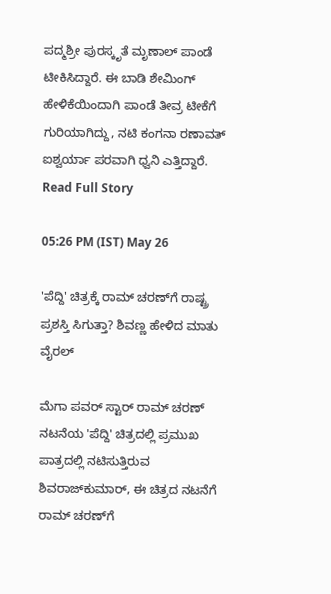ಪದ್ಮಶ್ರೀ ಪುರಸ್ಕೃತೆ ಮೃಣಾಲ್ ಪಾಂಡೆ ಟೀಕಿಸಿದ್ದಾರೆ. ಈ ಬಾಡಿ ಶೇಮಿಂಗ್ ಹೇಳಿಕೆಯಿಂದಾಗಿ ಪಾಂಡೆ ತೀವ್ರ ಟೀಕೆಗೆ ಗುರಿಯಾಗಿದ್ದು, ನಟಿ ಕಂಗನಾ ರಣಾವತ್ ಐಶ್ವರ್ಯಾ ಪರವಾಗಿ ಧ್ವನಿ ಎತ್ತಿದ್ದಾರೆ.
Read Full Story

05:26 PM (IST) May 26

'ಪೆದ್ದಿ' ಚಿತ್ರಕ್ಕೆ ರಾಮ್ ಚರಣ್‌ಗೆ ರಾಷ್ಟ್ರ ಪ್ರಶಸ್ತಿ ಸಿಗುತ್ತಾ? ಶಿವಣ್ಣ ಹೇಳಿದ ಮಾತು ವೈರಲ್

ಮೆಗಾ ಪವರ್ ಸ್ಟಾರ್ ರಾಮ್ ಚರಣ್‌ ನಟನೆಯ 'ಪೆದ್ದಿ' ಚಿತ್ರದಲ್ಲಿ ಪ್ರಮುಖ ಪಾತ್ರದಲ್ಲಿ ನಟಿಸುತ್ತಿರುವ ಶಿವರಾಜ್‌ಕುಮಾರ್, ಈ ಚಿತ್ರದ ನಟನೆಗೆ ರಾಮ್ ಚರಣ್‌ಗೆ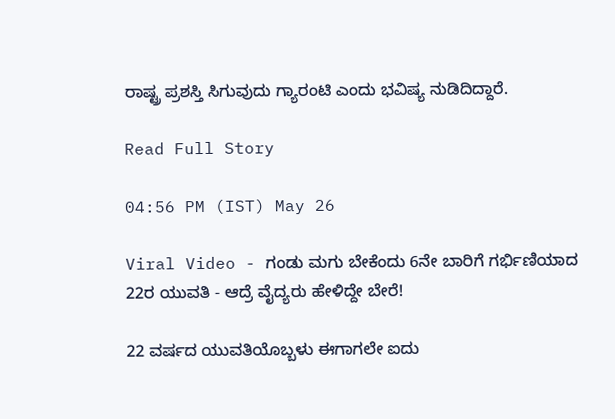ರಾಷ್ಟ್ರ ಪ್ರಶಸ್ತಿ ಸಿಗುವುದು ಗ್ಯಾರಂಟಿ ಎಂದು ಭವಿಷ್ಯ ನುಡಿದಿದ್ದಾರೆ.

Read Full Story

04:56 PM (IST) May 26

Viral Video - ಗಂಡು ಮಗು ಬೇಕೆಂದು 6ನೇ ಬಾರಿಗೆ ಗರ್ಭಿಣಿಯಾದ 22ರ ಯುವತಿ - ಆದ್ರೆ ವೈದ್ಯರು ಹೇಳಿದ್ದೇ ಬೇರೆ!

22 ವರ್ಷದ ಯುವತಿಯೊಬ್ಬಳು ಈಗಾಗಲೇ ಐದು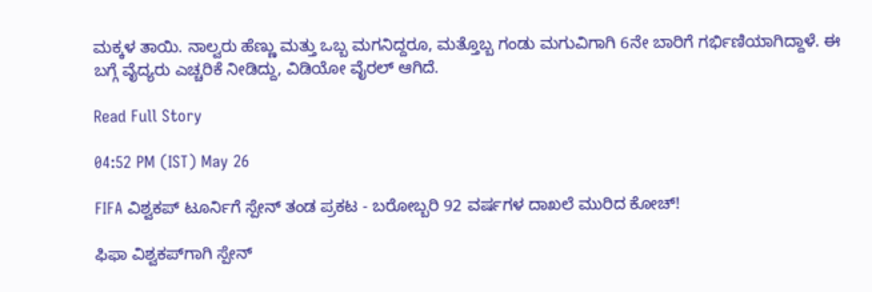ಮಕ್ಕಳ ತಾಯಿ. ನಾಲ್ವರು ಹೆಣ್ಣು ಮತ್ತು ಒಬ್ಬ ಮಗನಿದ್ದರೂ, ಮತ್ತೊಬ್ಬ ಗಂಡು ಮಗುವಿಗಾಗಿ 6ನೇ ಬಾರಿಗೆ ಗರ್ಭಿಣಿಯಾಗಿದ್ದಾಳೆ. ಈ ಬಗ್ಗೆ ವೈದ್ಯರು ಎಚ್ಚರಿಕೆ ನೀಡಿದ್ದು, ವಿಡಿಯೋ ವೈರಲ್ ಆಗಿದೆ.

Read Full Story

04:52 PM (IST) May 26

FIFA ವಿಶ್ವಕಪ್ ಟೂರ್ನಿಗೆ ಸ್ಪೇನ್ ತಂಡ ಪ್ರಕಟ - ಬರೋಬ್ಬರಿ 92 ವರ್ಷಗಳ ದಾಖಲೆ ಮುರಿದ ಕೋಚ್!

ಫಿಫಾ ವಿಶ್ವಕಪ್‌ಗಾಗಿ ಸ್ಪೇನ್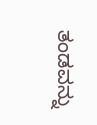ತಂಡವನ್ನು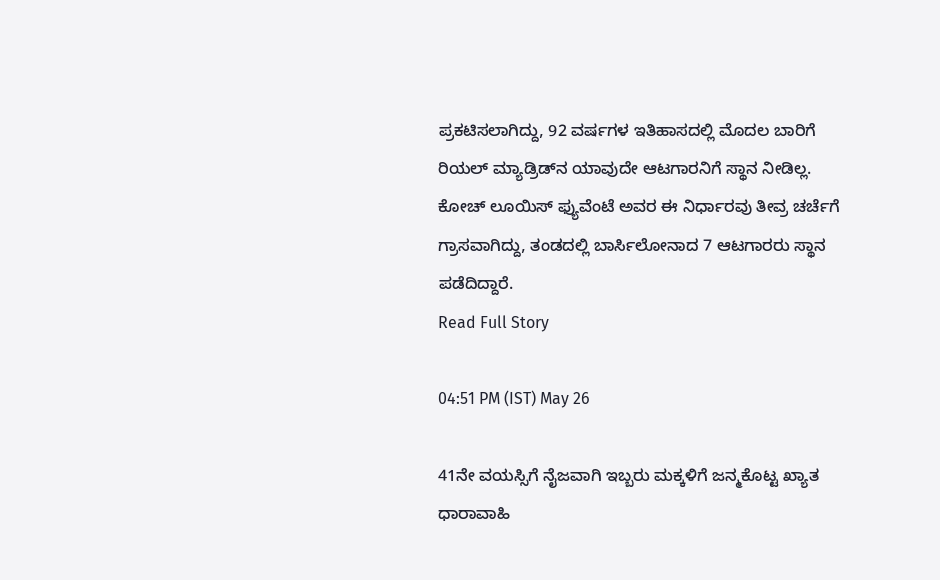ಪ್ರಕಟಿಸಲಾಗಿದ್ದು, 92 ವರ್ಷಗಳ ಇತಿಹಾಸದಲ್ಲಿ ಮೊದಲ ಬಾರಿಗೆ ರಿಯಲ್ ಮ್ಯಾಡ್ರಿಡ್‌ನ ಯಾವುದೇ ಆಟಗಾರನಿಗೆ ಸ್ಥಾನ ನೀಡಿಲ್ಲ. ಕೋಚ್ ಲೂಯಿಸ್ ಫ್ಯುವೆಂಟೆ ಅವರ ಈ ನಿರ್ಧಾರವು ತೀವ್ರ ಚರ್ಚೆಗೆ ಗ್ರಾಸವಾಗಿದ್ದು, ತಂಡದಲ್ಲಿ ಬಾರ್ಸಿಲೋನಾದ 7 ಆಟಗಾರರು ಸ್ಥಾನ ಪಡೆದಿದ್ದಾರೆ.
Read Full Story

04:51 PM (IST) May 26

41ನೇ ವಯಸ್ಸಿಗೆ ನೈಜವಾಗಿ ಇಬ್ಬರು ಮಕ್ಕಳಿಗೆ ಜನ್ಮಕೊಟ್ಟ ಖ್ಯಾತ ಧಾರಾವಾಹಿ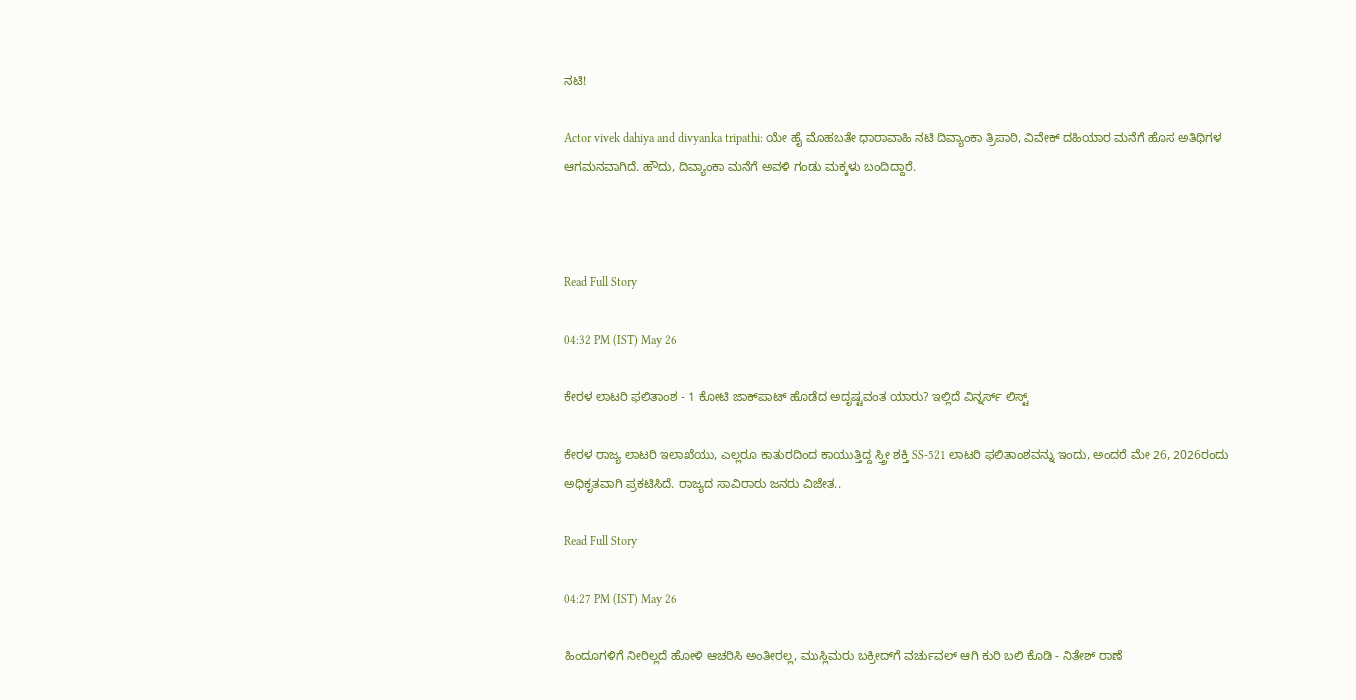ನಟಿ!

Actor vivek dahiya and divyanka tripathi: ಯೇ ಹೈ ಮೊಹಬತೇ ಧಾರಾವಾಹಿ ನಟಿ ದಿವ್ಯಾಂಕಾ ತ್ರಿಪಾಠಿ, ವಿವೇಕ್ ದಹಿಯಾರ ಮನೆಗೆ ಹೊಸ ಅತಿಥಿಗಳ ಆಗಮನವಾಗಿದೆ. ಹೌದು, ದಿವ್ಯಾಂಕಾ ಮನೆಗೆ ಅವಳಿ ಗಂಡು ಮಕ್ಕಳು ಬಂದಿದ್ದಾರೆ.



Read Full Story

04:32 PM (IST) May 26

ಕೇರಳ ಲಾಟರಿ ಫಲಿತಾಂಶ - 1 ಕೋಟಿ ಜಾಕ್‌ಪಾಟ್ ಹೊಡೆದ ಅದೃಷ್ಟವಂತ ಯಾರು? ಇಲ್ಲಿದೆ ವಿನ್ನರ್ಸ್ ಲಿಸ್ಟ್

ಕೇರಳ ರಾಜ್ಯ ಲಾಟರಿ ಇಲಾಖೆಯು, ಎಲ್ಲರೂ ಕಾತುರದಿಂದ ಕಾಯುತ್ತಿದ್ದ ಸ್ತ್ರೀ ಶಕ್ತಿ SS-521 ಲಾಟರಿ ಫಲಿತಾಂಶವನ್ನು ಇಂದು, ಅಂದರೆ ಮೇ 26, 2026ರಂದು ಅಧಿಕೃತವಾಗಿ ಪ್ರಕಟಿಸಿದೆ. ರಾಜ್ಯದ ಸಾವಿರಾರು ಜನರು ವಿಜೇತ..

Read Full Story

04:27 PM (IST) May 26

ಹಿಂದೂಗಳಿಗೆ ನೀರಿಲ್ಲದೆ ಹೋಳಿ ಆಚರಿಸಿ ಅಂತೀರಲ್ಲ, ಮುಸ್ಲಿಮರು ಬಕ್ರೀದ್‌ಗೆ ವರ್ಚುವಲ್‌ ಆಗಿ ಕುರಿ ಬಲಿ ಕೊಡಿ - ನಿತೇಶ್‌ ರಾಣೆ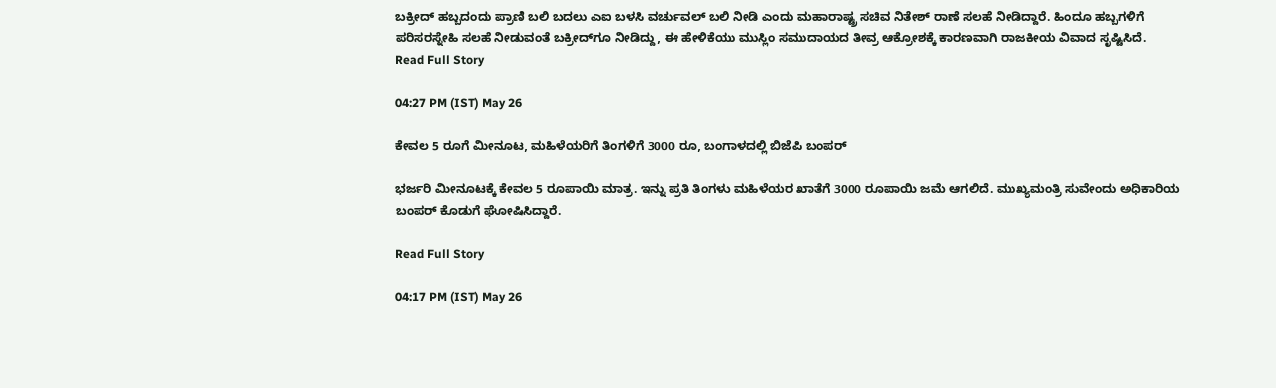ಬಕ್ರೀದ್ ಹಬ್ಬದಂದು ಪ್ರಾಣಿ ಬಲಿ ಬದಲು ಎಐ ಬಳಸಿ ವರ್ಚುವಲ್ ಬಲಿ ನೀಡಿ ಎಂದು ಮಹಾರಾಷ್ಟ್ರ ಸಚಿವ ನಿತೇಶ್ ರಾಣೆ ಸಲಹೆ ನೀಡಿದ್ದಾರೆ. ಹಿಂದೂ ಹಬ್ಬಗಳಿಗೆ ಪರಿಸರಸ್ನೇಹಿ ಸಲಹೆ ನೀಡುವಂತೆ ಬಕ್ರೀದ್‌ಗೂ ನೀಡಿದ್ದು, ಈ ಹೇಳಿಕೆಯು ಮುಸ್ಲಿಂ ಸಮುದಾಯದ ತೀವ್ರ ಆಕ್ರೋಶಕ್ಕೆ ಕಾರಣವಾಗಿ ರಾಜಕೀಯ ವಿವಾದ ಸೃಷ್ಟಿಸಿದೆ.
Read Full Story

04:27 PM (IST) May 26

ಕೇವಲ 5 ರೂಗೆ ಮೀನೂಟ, ಮಹಿಳೆಯರಿಗೆ ತಿಂಗಳಿಗೆ 3000 ರೂ, ಬಂಗಾಳದಲ್ಲಿ ಬಿಜೆಪಿ ಬಂಪರ್

ಭರ್ಜರಿ ಮೀನೂಟಕ್ಕೆ ಕೇವಲ 5 ರೂಪಾಯಿ ಮಾತ್ರ. ಇನ್ನು ಪ್ರತಿ ತಿಂಗಳು ಮಹಿಳೆಯರ ಖಾತೆಗೆ 3000 ರೂಪಾಯಿ ಜಮೆ ಆಗಲಿದೆ. ಮುಖ್ಯಮಂತ್ರಿ ಸುವೇಂದು ಅಧಿಕಾರಿಯ ಬಂಪರ್ ಕೊಡುಗೆ ಘೋಷಿಸಿದ್ದಾರೆ.

Read Full Story

04:17 PM (IST) May 26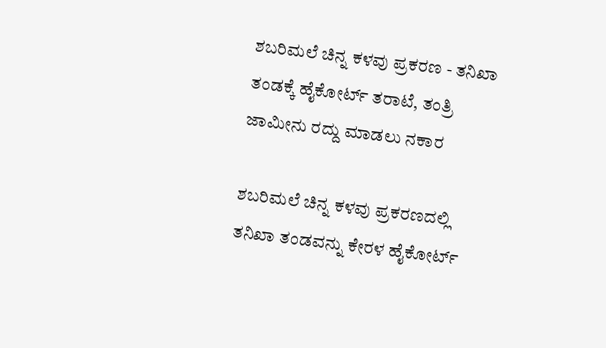ಶಬರಿಮಲೆ ಚಿನ್ನ ಕಳವು ಪ್ರಕರಣ - ತನಿಖಾ ತಂಡಕ್ಕೆ ಹೈಕೋರ್ಟ್ ತರಾಟೆ, ತಂತ್ರಿ ಜಾಮೀನು ರದ್ದು ಮಾಡಲು ನಕಾರ

ಶಬರಿಮಲೆ ಚಿನ್ನ ಕಳವು ಪ್ರಕರಣದಲ್ಲಿ ತನಿಖಾ ತಂಡವನ್ನು ಕೇರಳ ಹೈಕೋರ್ಟ್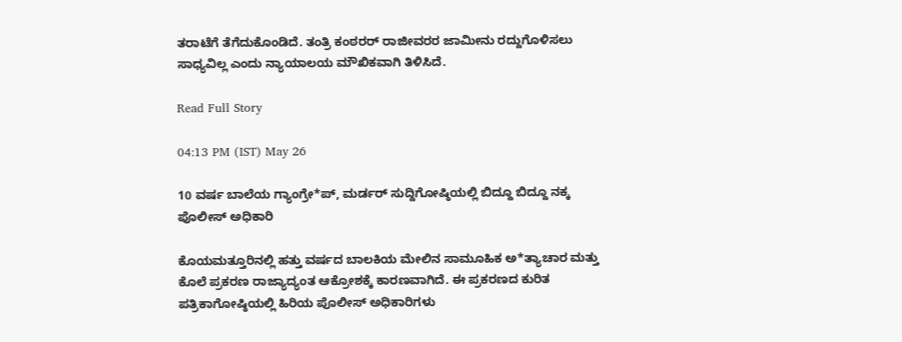ತರಾಟೆಗೆ ತೆಗೆದುಕೊಂಡಿದೆ. ತಂತ್ರಿ ಕಂಠರರ್ ರಾಜೀವರರ ಜಾಮೀನು ರದ್ದುಗೊಳಿಸಲು ಸಾಧ್ಯವಿಲ್ಲ ಎಂದು ನ್ಯಾಯಾಲಯ ಮೌಖಿಕವಾಗಿ ತಿಳಿಸಿದೆ.

Read Full Story

04:13 PM (IST) May 26

10 ವರ್ಷ ಬಾಲೆಯ ಗ್ಯಾಂಗ್ರೇ*ಪ್, ಮರ್ಡರ್ ಸುದ್ದಿಗೋಷ್ಠಿಯಲ್ಲಿ ಬಿದ್ದೂ ಬಿದ್ದೂ ನಕ್ಕ ಪೊಲೀಸ್ ಅಧಿಕಾರಿ

ಕೊಯಮತ್ತೂರಿನಲ್ಲಿ ಹತ್ತು ವರ್ಷದ ಬಾಲಕಿಯ ಮೇಲಿನ ಸಾಮೂಹಿಕ ಅ*ತ್ಯಾಚಾರ ಮತ್ತು ಕೊಲೆ ಪ್ರಕರಣ ರಾಜ್ಯಾದ್ಯಂತ ಆಕ್ರೋಶಕ್ಕೆ ಕಾರಣವಾಗಿದೆ. ಈ ಪ್ರಕರಣದ ಕುರಿತ ಪತ್ರಿಕಾಗೋಷ್ಠಿಯಲ್ಲಿ ಹಿರಿಯ ಪೊಲೀಸ್ ಅಧಿಕಾರಿಗಳು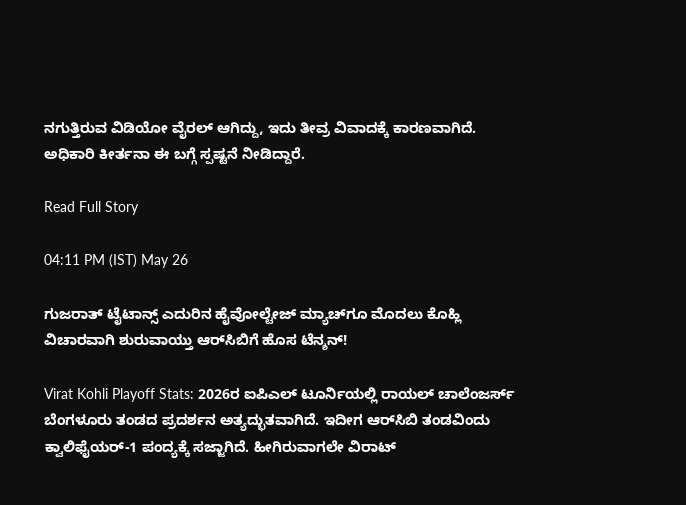ನಗುತ್ತಿರುವ ವಿಡಿಯೋ ವೈರಲ್ ಆಗಿದ್ದು, ಇದು ತೀವ್ರ ವಿವಾದಕ್ಕೆ ಕಾರಣವಾಗಿದೆ. ಅಧಿಕಾರಿ ಕೀರ್ತನಾ ಈ ಬಗ್ಗೆ ಸ್ಪಷ್ಟನೆ ನೀಡಿದ್ದಾರೆ.

Read Full Story

04:11 PM (IST) May 26

ಗುಜರಾತ್ ಟೈಟಾನ್ಸ್ ಎದುರಿನ ಹೈವೋಲ್ಟೇಜ್‌ ಮ್ಯಾಚ್‌ಗೂ ಮೊದಲು ಕೊಹ್ಲಿ ವಿಚಾರವಾಗಿ ಶುರುವಾಯ್ತು ಆರ್‌ಸಿಬಿಗೆ ಹೊಸ ಟೆನ್ಶನ್!

Virat Kohli Playoff Stats: 2026ರ ಐಪಿಎಲ್ ಟೂರ್ನಿಯಲ್ಲಿ ರಾಯಲ್ ಚಾಲೆಂಜರ್ಸ್ ಬೆಂಗಳೂರು ತಂಡದ ಪ್ರದರ್ಶನ ಅತ್ಯದ್ಭುತವಾಗಿದೆ. ಇದೀಗ ಆರ್‌ಸಿಬಿ ತಂಡವಿಂದು ಕ್ವಾಲಿಫೈಯರ್-1 ಪಂದ್ಯಕ್ಕೆ ಸಜ್ಜಾಗಿದೆ. ಹೀಗಿರುವಾಗಲೇ ವಿರಾಟ್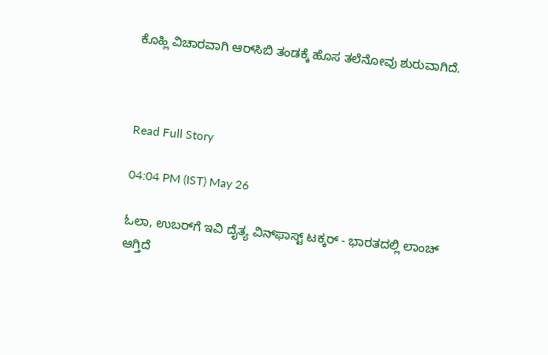ಕೊಹ್ಲಿ ವಿಚಾರವಾಗಿ ಆರ್‌ಸಿಬಿ ತಂಡಕ್ಕೆ ಹೊಸ ತಲೆನೋವು ಶುರುವಾಗಿದೆ.



Read Full Story

04:04 PM (IST) May 26

ಓಲಾ, ಉಬರ್‌ಗೆ ಇವಿ ದೈತ್ಯ ವಿನ್‌ಫಾಸ್ಟ್ ಟಕ್ಕರ್ - ಭಾರತದಲ್ಲಿ ಲಾಂಚ್ ಆಗ್ತಿದೆ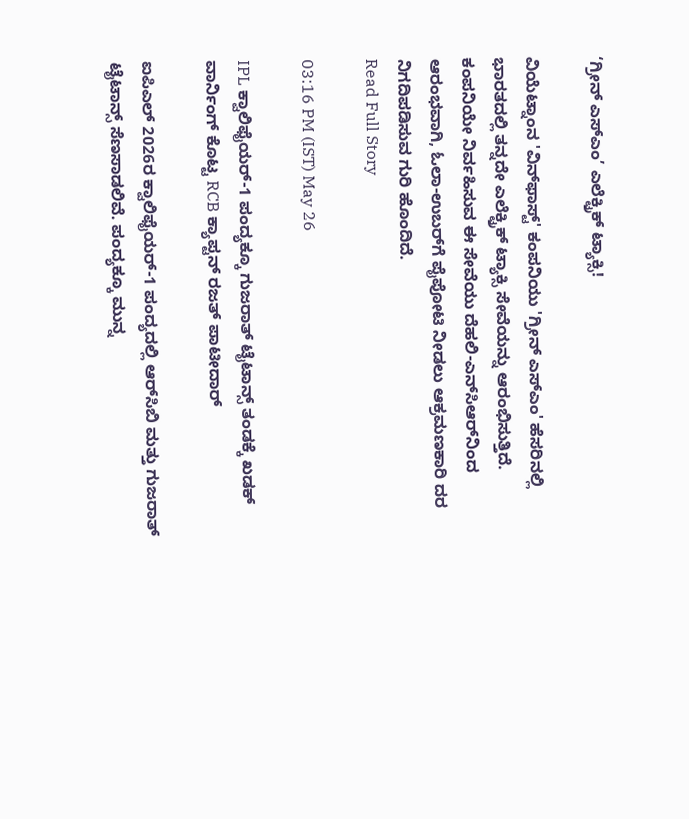‘ಗ್ರೀನ್ ಎಸ್‌ಎಂ’ ಎಲೆಕ್ಟ್ರಿಕ್ ಟ್ಯಾಕ್ಸಿ!

ವಿಯೆಟ್ನಾಂನ 'ವಿನ್‌ಫಾಸ್ಟ್' ಕಂಪನಿಯು 'ಗ್ರೀನ್ ಎಸ್‌ಎಂ' ಹೆಸರಿನಲ್ಲಿ ಭಾರತದಲ್ಲಿ ತನ್ನದೇ ಎಲೆಕ್ಟ್ರಿಕ್ ಟ್ಯಾಕ್ಸಿ ಸೇವೆಯನ್ನು ಆರಂಭಿಸುತ್ತಿದೆ. ಕಂಪನಿಯೇ ನಿರ್ವಹಿಸುವ ಈ ಸೇವೆಯು ದೆಹಲಿ-ಎನ್‌ಸಿಆರ್‌ನಿಂದ ಆರಂಭವಾಗಿ, ಓಲಾ-ಉಬರ್‌ಗೆ ಪೈಪೋಟಿ ನೀಡಲು ಆಕ್ರಮಣಕಾರಿ ದರ ನಿಗದಿಪಡಿಸುವ ಗುರಿ ಹೊಂದಿದೆ.
Read Full Story

03:16 PM (IST) May 26

IPL ಕ್ವಾಲಿಫೈಯರ್-1 ಪಂದ್ಯಕ್ಕೂ ಗುಜರಾತ್ ಟೈಟಾನ್ಸ್‌ ತಂಡಕ್ಕೆ ಖಡಕ್ ವಾರ್ನಿಂಗ್ ಕೊಟ್ಟ RCB ಕ್ಯಾಪ್ಟನ್ ರಜತ್ ಪಾಟೀದಾರ್

ಐಪಿಎಲ್ 2026ರ ಕ್ವಾಲಿಫೈಯರ್-1 ಪಂದ್ಯದಲ್ಲಿ ಆರ್‌ಸಿಬಿ ಮತ್ತು ಗುಜರಾತ್ ಟೈಟಾನ್ಸ್ ಸೆಣಸಾಡಲಿವೆ. ಪಂದ್ಯಕ್ಕೂ ಮುನ್ನ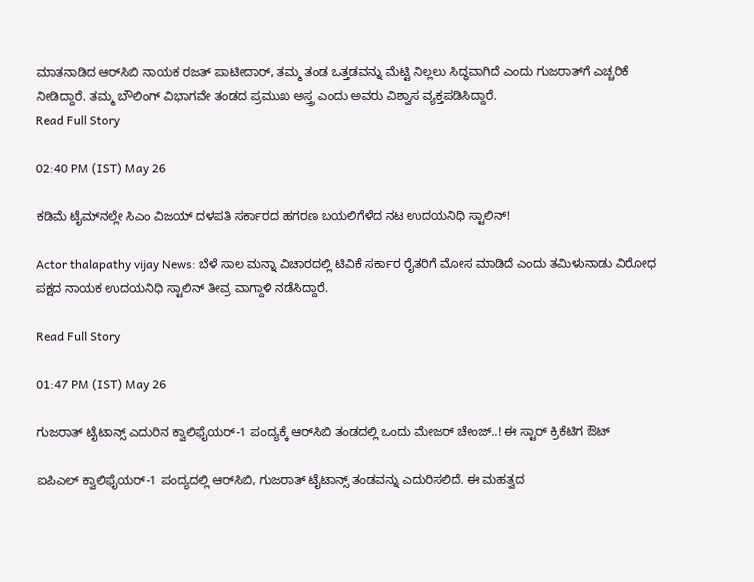ಮಾತನಾಡಿದ ಆರ್‌ಸಿಬಿ ನಾಯಕ ರಜತ್ ಪಾಟೀದಾರ್, ತಮ್ಮ ತಂಡ ಒತ್ತಡವನ್ನು ಮೆಟ್ಟಿ ನಿಲ್ಲಲು ಸಿದ್ಧವಾಗಿದೆ ಎಂದು ಗುಜರಾತ್‌ಗೆ ಎಚ್ಚರಿಕೆ ನೀಡಿದ್ದಾರೆ. ತಮ್ಮ ಬೌಲಿಂಗ್ ವಿಭಾಗವೇ ತಂಡದ ಪ್ರಮುಖ ಅಸ್ತ್ರ ಎಂದು ಅವರು ವಿಶ್ವಾಸ ವ್ಯಕ್ತಪಡಿಸಿದ್ದಾರೆ.
Read Full Story

02:40 PM (IST) May 26

ಕಡಿಮೆ ಟೈಮ್‌ನಲ್ಲೇ ಸಿಎಂ ವಿಜಯ್‌ ದಳಪತಿ ಸರ್ಕಾರದ ಹಗರಣ ಬಯಲಿಗೆಳೆದ ನಟ ಉದಯನಿಧಿ ಸ್ಟಾಲಿನ್!

Actor thalapathy vijay News: ಬೆಳೆ ಸಾಲ ಮನ್ನಾ ವಿಚಾರದಲ್ಲಿ ಟಿವಿ‌ಕೆ ಸರ್ಕಾರ ರೈತರಿಗೆ ಮೋಸ ಮಾಡಿದೆ ಎಂದು ತಮಿಳುನಾಡು ವಿರೋಧ ಪಕ್ಷದ ನಾಯಕ ಉದಯನಿಧಿ ಸ್ಟಾಲಿನ್ ತೀವ್ರ ವಾಗ್ದಾಳಿ ನಡೆಸಿದ್ದಾರೆ.

Read Full Story

01:47 PM (IST) May 26

ಗುಜರಾತ್ ಟೈಟಾನ್ಸ್ ಎದುರಿನ ಕ್ವಾಲಿಫೈಯರ್-1 ಪಂದ್ಯಕ್ಕೆ ಆರ್‌ಸಿಬಿ ತಂಡದಲ್ಲಿ ಒಂದು ಮೇಜರ್ ಚೇಂಜ್..! ಈ ಸ್ಟಾರ್ ಕ್ರಿಕೆಟಿಗ ಔಟ್

ಐಪಿಎಲ್ ಕ್ವಾಲಿಫೈಯರ್-1 ಪಂದ್ಯದಲ್ಲಿ ಆರ್‌ಸಿಬಿ, ಗುಜರಾತ್ ಟೈಟಾನ್ಸ್ ತಂಡವನ್ನು ಎದುರಿಸಲಿದೆ. ಈ ಮಹತ್ವದ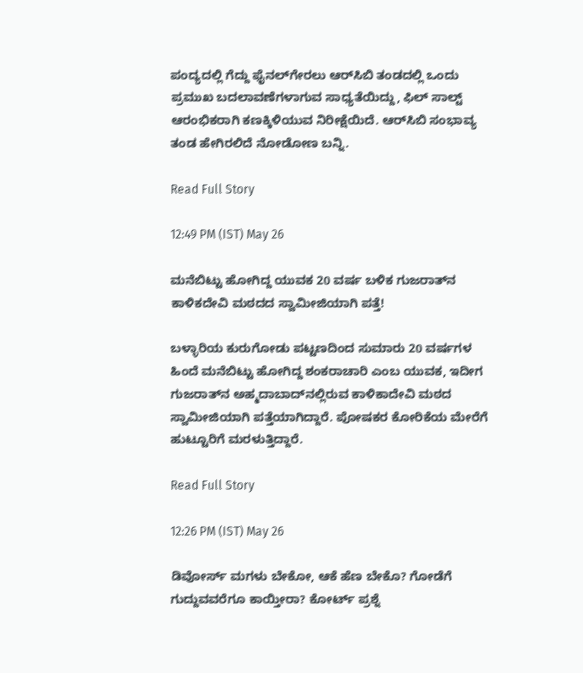ಪಂದ್ಯದಲ್ಲಿ ಗೆದ್ದು ಫೈನಲ್‌ಗೇರಲು ಆರ್‌ಸಿಬಿ ತಂಡದಲ್ಲಿ ಒಂದು ಪ್ರಮುಖ ಬದಲಾವಣೆಗಳಾಗುವ ಸಾಧ್ಯತೆಯಿದ್ದು, ಫಿಲ್ ಸಾಲ್ಟ್ ಆರಂಭಿಕರಾಗಿ ಕಣಕ್ಕಿಳಿಯುವ ನಿರೀಕ್ಷೆಯಿದೆ. ಆರ್‌ಸಿಬಿ ಸಂಭಾವ್ಯ ತಂಡ ಹೇಗಿರಲಿದೆ ನೋಡೋಣ ಬನ್ನಿ.

Read Full Story

12:49 PM (IST) May 26

ಮನೆಬಿಟ್ಟು ಹೋಗಿದ್ದ ಯುವಕ 20 ವರ್ಷ ಬಳಿಕ ಗುಜರಾತ್‌ನ ಕಾಳಿಕದೇವಿ ಮಠದದ ಸ್ವಾಮೀಜಿಯಾಗಿ ಪತ್ತೆ!

ಬಳ್ಳಾರಿಯ ಕುರುಗೋಡು ಪಟ್ಟಣದಿಂದ ಸುಮಾರು 20 ವರ್ಷಗಳ ಹಿಂದೆ ಮನೆಬಿಟ್ಟು ಹೋಗಿದ್ದ ಶಂಕರಾಚಾರಿ ಎಂಬ ಯುವಕ, ಇದೀಗ ಗುಜರಾತ್‌ನ ಅಹ್ಮದಾಬಾದ್‌ನಲ್ಲಿರುವ ಕಾಳಿಕಾದೇವಿ ಮಠದ ಸ್ವಾಮೀಜಿಯಾಗಿ ಪತ್ತೆಯಾಗಿದ್ದಾರೆ. ಪೋಷಕರ ಕೋರಿಕೆಯ ಮೇರೆಗೆ ಹುಟ್ಟೂರಿಗೆ ಮರಳುತ್ತಿದ್ದಾರೆ.

Read Full Story

12:26 PM (IST) May 26

ಡಿವೋರ್ಸ್ ಮಗಳು ಬೇಕೋ, ಆಕೆ ಹೆಣ ಬೇಕೊ? ಗೋಡೆಗೆ ಗುದ್ದುವವರೆಗೂ ಕಾಯ್ತೀರಾ? ಕೋರ್ಟ್ ಪ್ರಶ್ನೆ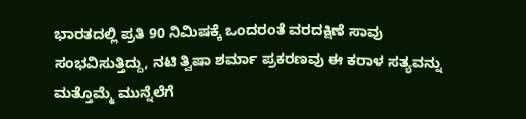ಭಾರತದಲ್ಲಿ ಪ್ರತಿ 90 ನಿಮಿಷಕ್ಕೆ ಒಂದರಂತೆ ವರದಕ್ಷಿಣೆ ಸಾವು ಸಂಭವಿಸುತ್ತಿದ್ದು, ನಟಿ ತ್ವಿಷಾ ಶರ್ಮಾ ಪ್ರಕರಣವು ಈ ಕರಾಳ ಸತ್ಯವನ್ನು ಮತ್ತೊಮ್ಮೆ ಮುನ್ನೆಲೆಗೆ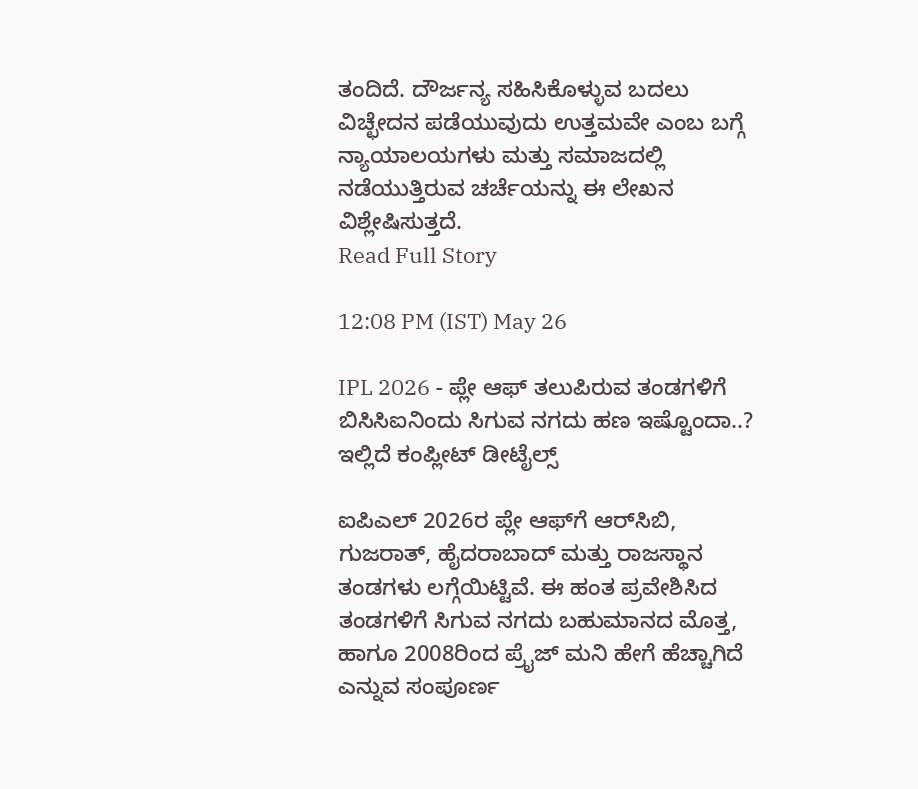ತಂದಿದೆ. ದೌರ್ಜನ್ಯ ಸಹಿಸಿಕೊಳ್ಳುವ ಬದಲು ವಿಚ್ಛೇದನ ಪಡೆಯುವುದು ಉತ್ತಮವೇ ಎಂಬ ಬಗ್ಗೆ ನ್ಯಾಯಾಲಯಗಳು ಮತ್ತು ಸಮಾಜದಲ್ಲಿ ನಡೆಯುತ್ತಿರುವ ಚರ್ಚೆಯನ್ನು ಈ ಲೇಖನ ವಿಶ್ಲೇಷಿಸುತ್ತದೆ.
Read Full Story

12:08 PM (IST) May 26

IPL 2026 - ಪ್ಲೇ ಆಫ್‌ ತಲುಪಿರುವ ತಂಡಗಳಿಗೆ ಬಿಸಿಸಿಐನಿಂದು ಸಿಗುವ ನಗದು ಹಣ ಇಷ್ಟೊಂದಾ..? ಇಲ್ಲಿದೆ ಕಂಪ್ಲೀಟ್ ಡೀಟೈಲ್ಸ್

ಐಪಿಎಲ್ 2026ರ ಪ್ಲೇ ಆಫ್‌ಗೆ ಆರ್‌ಸಿಬಿ, ಗುಜರಾತ್, ಹೈದರಾಬಾದ್ ಮತ್ತು ರಾಜಸ್ಥಾನ ತಂಡಗಳು ಲಗ್ಗೆಯಿಟ್ಟಿವೆ. ಈ ಹಂತ ಪ್ರವೇಶಿಸಿದ ತಂಡಗಳಿಗೆ ಸಿಗುವ ನಗದು ಬಹುಮಾನದ ಮೊತ್ತ, ಹಾಗೂ 2008ರಿಂದ ಪ್ರೈಜ್ ಮನಿ ಹೇಗೆ ಹೆಚ್ಚಾಗಿದೆ ಎನ್ನುವ ಸಂಪೂರ್ಣ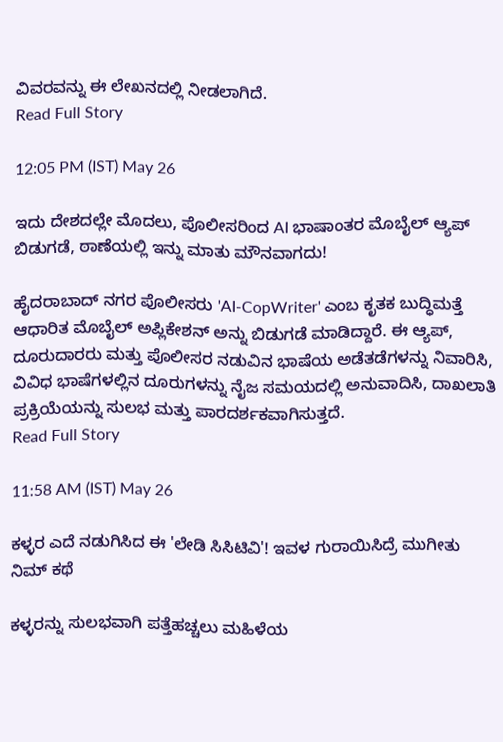ವಿವರವನ್ನು ಈ ಲೇಖನದಲ್ಲಿ ನೀಡಲಾಗಿದೆ.
Read Full Story

12:05 PM (IST) May 26

ಇದು ದೇಶದಲ್ಲೇ ಮೊದಲು, ಪೊಲೀಸರಿಂದ AI ಭಾಷಾಂತರ ಮೊಬೈಲ್ ಆ್ಯಪ್ ಬಿಡುಗಡೆ, ಠಾಣೆಯಲ್ಲಿ ಇನ್ನು ಮಾತು ಮೌನವಾಗದು!

ಹೈದರಾಬಾದ್ ನಗರ ಪೊಲೀಸರು 'AI-CopWriter' ಎಂಬ ಕೃತಕ ಬುದ್ಧಿಮತ್ತೆ ಆಧಾರಿತ ಮೊಬೈಲ್ ಅಪ್ಲಿಕೇಶನ್ ಅನ್ನು ಬಿಡುಗಡೆ ಮಾಡಿದ್ದಾರೆ. ಈ ಆ್ಯಪ್, ದೂರುದಾರರು ಮತ್ತು ಪೊಲೀಸರ ನಡುವಿನ ಭಾಷೆಯ ಅಡೆತಡೆಗಳನ್ನು ನಿವಾರಿಸಿ, ವಿವಿಧ ಭಾಷೆಗಳಲ್ಲಿನ ದೂರುಗಳನ್ನು ನೈಜ ಸಮಯದಲ್ಲಿ ಅನುವಾದಿಸಿ, ದಾಖಲಾತಿ ಪ್ರಕ್ರಿಯೆಯನ್ನು ಸುಲಭ ಮತ್ತು ಪಾರದರ್ಶಕವಾಗಿಸುತ್ತದೆ.
Read Full Story

11:58 AM (IST) May 26

ಕಳ್ಳರ ಎದೆ ನಡುಗಿಸಿದ ಈ 'ಲೇಡಿ ಸಿಸಿಟಿವಿ'! ಇವಳ ಗುರಾಯಿಸಿದ್ರೆ ಮುಗೀತು ನಿಮ್ ಕಥೆ

ಕಳ್ಳರನ್ನು ಸುಲಭವಾಗಿ ಪತ್ತೆಹಚ್ಚಲು ಮಹಿಳೆಯ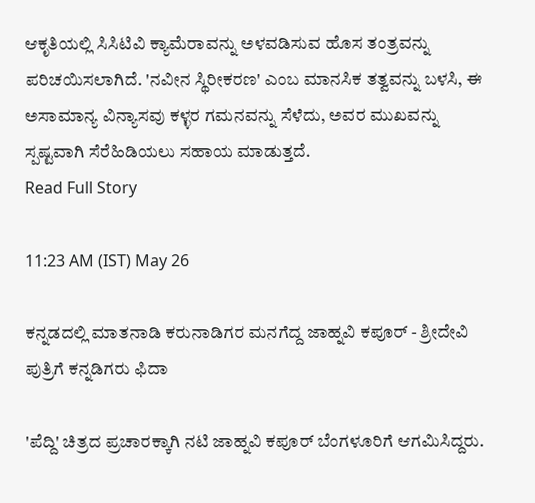ಆಕೃತಿಯಲ್ಲಿ ಸಿಸಿಟಿವಿ ಕ್ಯಾಮೆರಾವನ್ನು ಅಳವಡಿಸುವ ಹೊಸ ತಂತ್ರವನ್ನು ಪರಿಚಯಿಸಲಾಗಿದೆ. 'ನವೀನ ಸ್ಥಿರೀಕರಣ' ಎಂಬ ಮಾನಸಿಕ ತತ್ವವನ್ನು ಬಳಸಿ, ಈ ಅಸಾಮಾನ್ಯ ವಿನ್ಯಾಸವು ಕಳ್ಳರ ಗಮನವನ್ನು ಸೆಳೆದು, ಅವರ ಮುಖವನ್ನು ಸ್ಪಷ್ಟವಾಗಿ ಸೆರೆಹಿಡಿಯಲು ಸಹಾಯ ಮಾಡುತ್ತದೆ.
Read Full Story

11:23 AM (IST) May 26

ಕನ್ನಡದಲ್ಲಿ ಮಾತನಾಡಿ ಕರುನಾಡಿಗರ ಮನಗೆದ್ದ ಜಾಹ್ನವಿ ಕಪೂರ್ - ಶ್ರೀದೇವಿ ಪುತ್ರಿಗೆ ಕನ್ನಡಿಗರು ಫಿದಾ

'ಪೆದ್ದಿ' ಚಿತ್ರದ ಪ್ರಚಾರಕ್ಕಾಗಿ ನಟಿ ಜಾಹ್ನವಿ ಕಪೂರ್ ಬೆಂಗಳೂರಿಗೆ ಆಗಮಿಸಿದ್ದರು.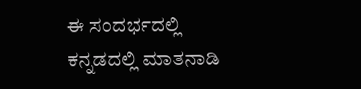ಈ ಸಂದರ್ಭದಲ್ಲಿ ಕನ್ನಡದಲ್ಲಿ ಮಾತನಾಡಿ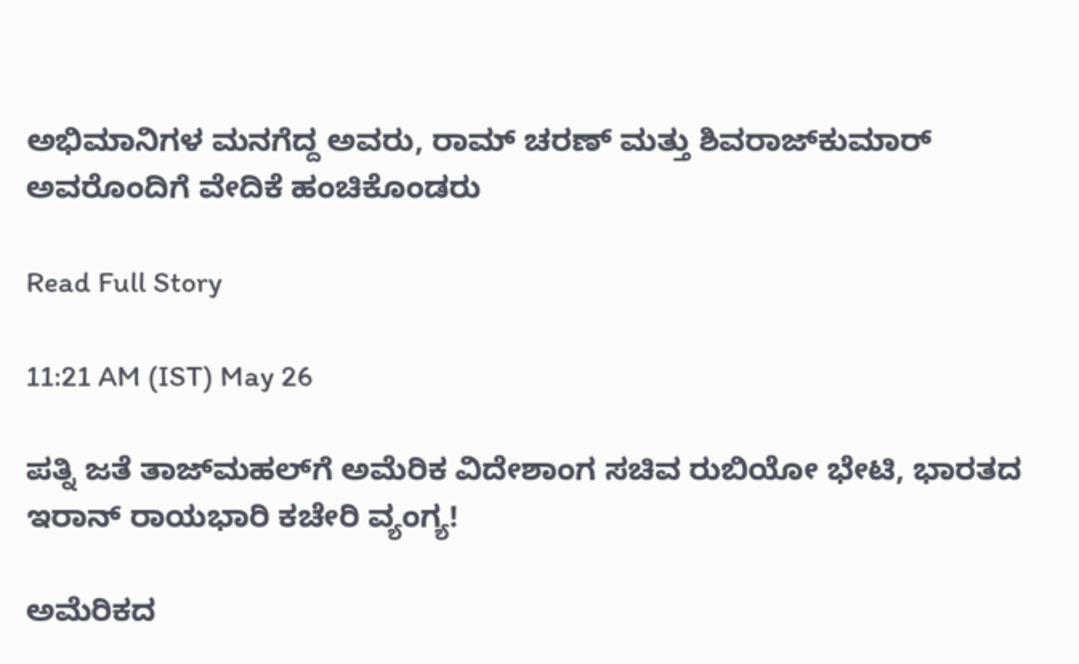ಅಭಿಮಾನಿಗಳ ಮನಗೆದ್ದ ಅವರು, ರಾಮ್ ಚರಣ್ ಮತ್ತು ಶಿವರಾಜ್‌ಕುಮಾರ್ ಅವರೊಂದಿಗೆ ವೇದಿಕೆ ಹಂಚಿಕೊಂಡರು

Read Full Story

11:21 AM (IST) May 26

ಪತ್ನಿ ಜತೆ ತಾಜ್‌ಮಹಲ್‌ಗೆ ಅಮೆರಿಕ ವಿದೇಶಾಂಗ ಸಚಿವ ರುಬಿಯೋ ಭೇಟಿ, ಭಾರತದ ಇರಾನ್‌ ರಾಯಭಾರಿ ಕಚೇರಿ ವ್ಯಂಗ್ಯ!

ಅಮೆರಿಕದ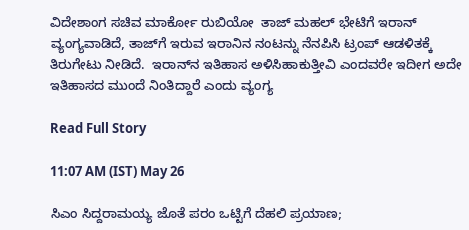ವಿದೇಶಾಂಗ ಸಚಿವ ಮಾರ್ಕೋ ರುಬಿಯೋ  ತಾಜ್ ಮಹಲ್ ಭೇಟಿಗೆ ಇರಾನ್ ವ್ಯಂಗ್ಯವಾಡಿದೆ, ತಾಜ್‌ಗೆ ಇರುವ ಇರಾನಿನ ನಂಟನ್ನು ನೆನಪಿಸಿ ಟ್ರಂಪ್ ಆಡಳಿತಕ್ಕೆ ತಿರುಗೇಟು ನೀಡಿದೆ.  ಇರಾನ್‌ನ ಇತಿಹಾಸ ಅಳಿಸಿಹಾಕುತ್ತೀವಿ ಎಂದವರೇ ಇದೀಗ ಅದೇ ಇತಿಹಾಸದ ಮುಂದೆ ನಿಂತಿದ್ದಾರೆ ಎಂದು ವ್ಯಂಗ್ಯ

Read Full Story

11:07 AM (IST) May 26

ಸಿಎಂ ಸಿದ್ದರಾಮಯ್ಯ ಜೊತೆ ಪರಂ ಒಟ್ಟಿಗೆ ದೆಹಲಿ ಪ್ರಯಾಣ;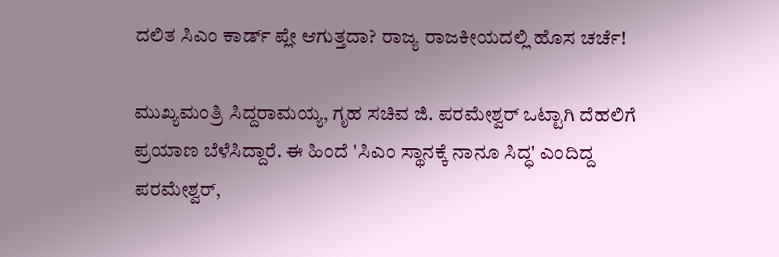ದಲಿತ ಸಿಎಂ ಕಾರ್ಡ್ ಪ್ಲೇ ಆಗುತ್ತದಾ? ರಾಜ್ಯ ರಾಜಕೀಯದಲ್ಲಿ ಹೊಸ ಚರ್ಚೆ!

ಮುಖ್ಯಮಂತ್ರಿ ಸಿದ್ದರಾಮಯ್ಯ, ಗೃಹ ಸಚಿವ ಜಿ. ಪರಮೇಶ್ವರ್ ಒಟ್ಟಾಗಿ ದೆಹಲಿಗೆ ಪ್ರಯಾಣ ಬೆಳೆಸಿದ್ದಾರೆ. ಈ ಹಿಂದೆ 'ಸಿಎಂ ಸ್ಥಾನಕ್ಕೆ ನಾನೂ ಸಿದ್ಧ' ಎಂದಿದ್ದ ಪರಮೇಶ್ವರ್,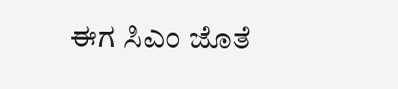ಈಗ ಸಿಎಂ ಜೊತೆ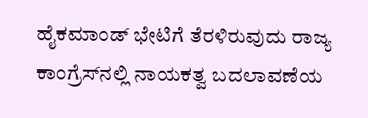ಹೈಕಮಾಂಡ್ ಭೇಟಿಗೆ ತೆರಳಿರುವುದು ರಾಜ್ಯ ಕಾಂಗ್ರೆಸ್‌ನಲ್ಲಿ ನಾಯಕತ್ವ ಬದಲಾವಣೆಯ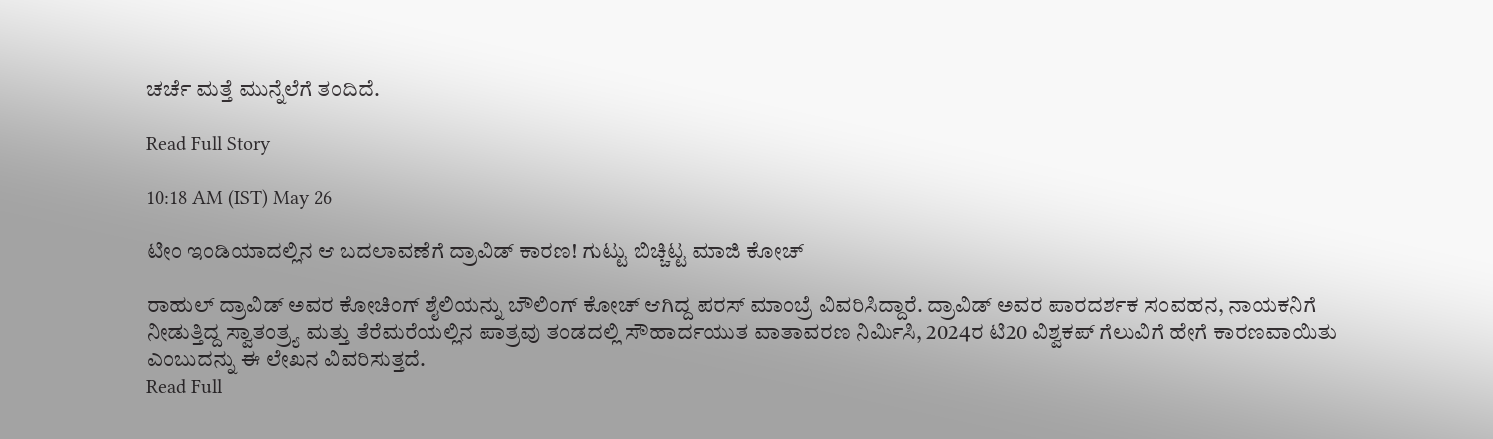ಚರ್ಚೆ ಮತ್ತೆ ಮುನ್ನೆಲೆಗೆ ತಂದಿದೆ.

Read Full Story

10:18 AM (IST) May 26

ಟೀಂ ಇಂಡಿಯಾದಲ್ಲಿನ ಆ ಬದಲಾವಣೆಗೆ ದ್ರಾವಿಡ್ ಕಾರಣ! ಗುಟ್ಟು ಬಿಚ್ಚಿಟ್ಟ ಮಾಜಿ ಕೋಚ್

ರಾಹುಲ್ ದ್ರಾವಿಡ್ ಅವರ ಕೋಚಿಂಗ್ ಶೈಲಿಯನ್ನು ಬೌಲಿಂಗ್ ಕೋಚ್ ಆಗಿದ್ದ ಪರಸ್ ಮಾಂಬ್ರೆ ವಿವರಿಸಿದ್ದಾರೆ. ದ್ರಾವಿಡ್ ಅವರ ಪಾರದರ್ಶಕ ಸಂವಹನ, ನಾಯಕನಿಗೆ ನೀಡುತ್ತಿದ್ದ ಸ್ವಾತಂತ್ರ್ಯ ಮತ್ತು ತೆರೆಮರೆಯಲ್ಲಿನ ಪಾತ್ರವು ತಂಡದಲ್ಲಿ ಸೌಹಾರ್ದಯುತ ವಾತಾವರಣ ನಿರ್ಮಿಸಿ, 2024ರ ಟಿ20 ವಿಶ್ವಕಪ್ ಗೆಲುವಿಗೆ ಹೇಗೆ ಕಾರಣವಾಯಿತು ಎಂಬುದನ್ನು ಈ ಲೇಖನ ವಿವರಿಸುತ್ತದೆ.
Read Full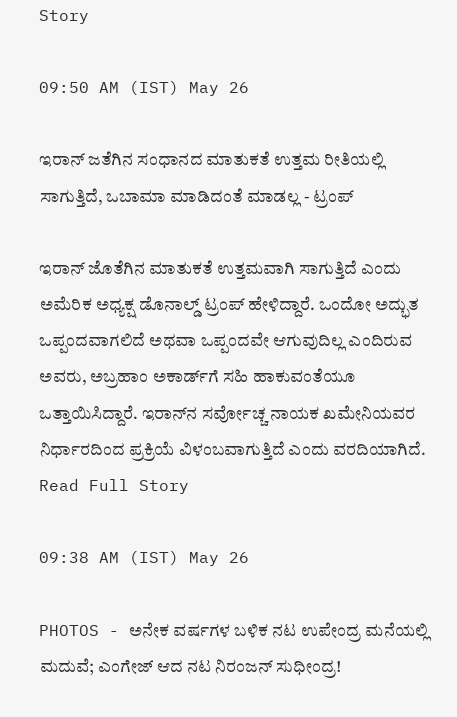Story

09:50 AM (IST) May 26

ಇರಾನ್‌ ಜತೆಗಿನ ಸಂಧಾನದ ಮಾತುಕತೆ ಉತ್ತಮ ರೀತಿಯಲ್ಲಿ ಸಾಗುತ್ತಿದೆ, ಒಬಾಮಾ ಮಾಡಿದಂತೆ ಮಾಡಲ್ಲ - ಟ್ರಂಪ್

ಇರಾನ್‌ ಜೊತೆಗಿನ ಮಾತುಕತೆ ಉತ್ತಮವಾಗಿ ಸಾಗುತ್ತಿದೆ ಎಂದು ಅಮೆರಿಕ ಅಧ್ಯಕ್ಷ ಡೊನಾಲ್ಡ್‌ ಟ್ರಂಪ್‌ ಹೇಳಿದ್ದಾರೆ. ಒಂದೋ ಅದ್ಭುತ ಒಪ್ಪಂದವಾಗಲಿದೆ ಅಥವಾ ಒಪ್ಪಂದವೇ ಆಗುವುದಿಲ್ಲ ಎಂದಿರುವ ಅವರು, ಅಬ್ರಹಾಂ ಅಕಾರ್ಡ್‌ಗೆ ಸಹಿ ಹಾಕುವಂತೆಯೂ ಒತ್ತಾಯಿಸಿದ್ದಾರೆ. ಇರಾನ್‌ನ ಸರ್ವೋಚ್ಚ ನಾಯಕ ಖಮೇನಿಯವರ ನಿರ್ಧಾರದಿಂದ ಪ್ರಕ್ರಿಯೆ ವಿಳಂಬವಾಗುತ್ತಿದೆ ಎಂದು ವರದಿಯಾಗಿದೆ.
Read Full Story

09:38 AM (IST) May 26

PHOTOS - ಅನೇಕ ವರ್ಷಗಳ ಬಳಿಕ ನಟ ಉಪೇಂದ್ರ ಮನೆಯಲ್ಲಿ ಮದುವೆ; ಎಂಗೇಜ್‌ ಆದ ನಟ ನಿರಂಜನ್‌ ಸುಧೀಂದ್ರ!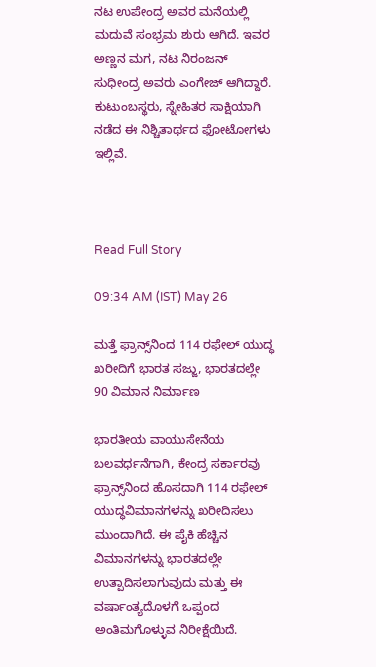ನಟ ಉಪೇಂದ್ರ ಅವರ ಮನೆಯಲ್ಲಿ ಮದುವೆ ಸಂಭ್ರಮ ಶುರು ಆಗಿದೆ. ಇವರ ಅಣ್ಣನ ಮಗ, ನಟ ನಿರಂಜನ್‌ ಸುಧೀಂದ್ರ ಅವರು ಎಂಗೇಜ್‌ ಆಗಿದ್ದಾರೆ. ಕುಟುಂಬಸ್ಥರು, ಸ್ನೇಹಿತರ ಸಾಕ್ಷಿಯಾಗಿ ನಡೆದ ಈ ನಿಶ್ಚಿತಾರ್ಥದ ಫೋಟೋಗಳು ಇಲ್ಲಿವೆ.



Read Full Story

09:34 AM (IST) May 26

ಮತ್ತೆ ಫ್ರಾನ್ಸ್‌ನಿಂದ 114 ರಫೇಲ್ ಯುದ್ಧ ಖರೀದಿಗೆ ಭಾರತ ಸಜ್ಜು, ಭಾರತದಲ್ಲೇ 90 ವಿಮಾನ ನಿರ್ಮಾಣ

ಭಾರತೀಯ ವಾಯುಸೇನೆಯ ಬಲವರ್ಧನೆಗಾಗಿ, ಕೇಂದ್ರ ಸರ್ಕಾರವು ಫ್ರಾನ್ಸ್‌ನಿಂದ ಹೊಸದಾಗಿ 114 ರಫೇಲ್‌ ಯುದ್ಧವಿಮಾನಗಳನ್ನು ಖರೀದಿಸಲು ಮುಂದಾಗಿದೆ. ಈ ಪೈಕಿ ಹೆಚ್ಚಿನ ವಿಮಾನಗಳನ್ನು ಭಾರತದಲ್ಲೇ ಉತ್ಪಾದಿಸಲಾಗುವುದು ಮತ್ತು ಈ ವರ್ಷಾಂತ್ಯದೊಳಗೆ ಒಪ್ಪಂದ ಅಂತಿಮಗೊಳ್ಳುವ ನಿರೀಕ್ಷೆಯಿದೆ.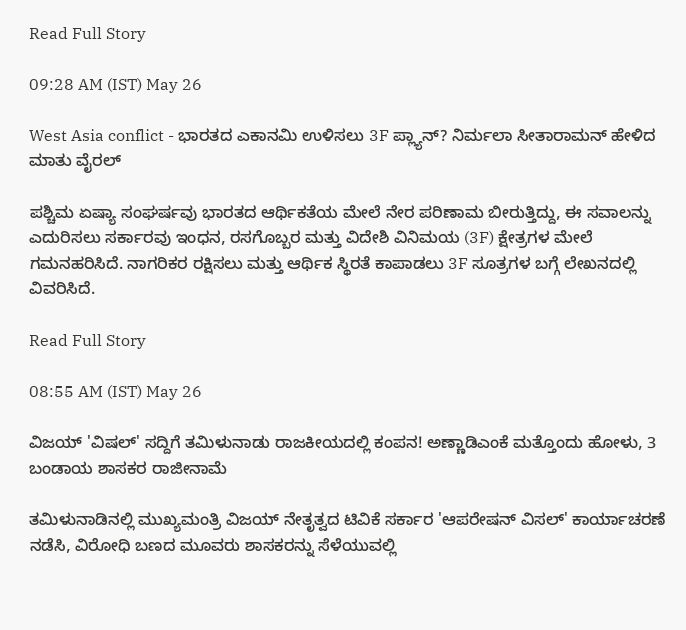Read Full Story

09:28 AM (IST) May 26

West Asia conflict - ಭಾರತದ ಎಕಾನಮಿ ಉಳಿಸಲು 3F ಪ್ಲ್ಯಾನ್? ನಿರ್ಮಲಾ ಸೀತಾರಾಮನ್ ಹೇಳಿದ ಮಾತು ವೈರಲ್

ಪಶ್ಚಿಮ ಏಷ್ಯಾ ಸಂಘರ್ಷವು ಭಾರತದ ಆರ್ಥಿಕತೆಯ ಮೇಲೆ ನೇರ ಪರಿಣಾಮ ಬೀರುತ್ತಿದ್ದು, ಈ ಸವಾಲನ್ನು ಎದುರಿಸಲು ಸರ್ಕಾರವು ಇಂಧನ, ರಸಗೊಬ್ಬರ ಮತ್ತು ವಿದೇಶಿ ವಿನಿಮಯ (3F) ಕ್ಷೇತ್ರಗಳ ಮೇಲೆ ಗಮನಹರಿಸಿದೆ. ನಾಗರಿಕರ ರಕ್ಷಿಸಲು ಮತ್ತು ಆರ್ಥಿಕ ಸ್ಥಿರತೆ ಕಾಪಾಡಲು 3F ಸೂತ್ರಗಳ ಬಗ್ಗೆ ಲೇಖನದಲ್ಲಿ ವಿವರಿಸಿದೆ.

Read Full Story

08:55 AM (IST) May 26

ವಿಜಯ್ 'ವಿಷಲ್‌' ಸದ್ದಿಗೆ ತಮಿಳುನಾಡು ರಾಜಕೀಯದಲ್ಲಿ ಕಂಪನ! ಅಣ್ಣಾಡಿಎಂಕೆ ಮತ್ತೊಂದು ಹೋಳು, 3 ಬಂಡಾಯ ಶಾಸಕರ ರಾಜೀನಾಮೆ

ತಮಿಳುನಾಡಿನಲ್ಲಿ ಮುಖ್ಯಮಂತ್ರಿ ವಿಜಯ್ ನೇತೃತ್ವದ ಟಿವಿಕೆ ಸರ್ಕಾರ 'ಆಪರೇಷನ್ ವಿಸಲ್' ಕಾರ್ಯಾಚರಣೆ ನಡೆಸಿ, ವಿರೋಧಿ ಬಣದ ಮೂವರು ಶಾಸಕರನ್ನು ಸೆಳೆಯುವಲ್ಲಿ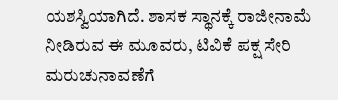ಯಶಸ್ವಿಯಾಗಿದೆ. ಶಾಸಕ ಸ್ಥಾನಕ್ಕೆ ರಾಜೀನಾಮೆ ನೀಡಿರುವ ಈ ಮೂವರು, ಟಿವಿಕೆ ಪಕ್ಷ ಸೇರಿ ಮರುಚುನಾವಣೆಗೆ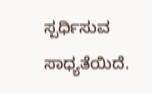ಸ್ಪರ್ಧಿಸುವ ಸಾಧ್ಯತೆಯಿದೆ.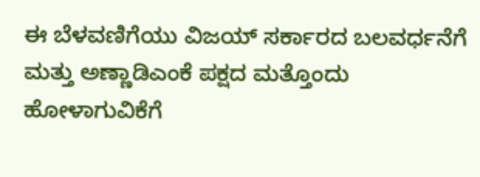ಈ ಬೆಳವಣಿಗೆಯು ವಿಜಯ್ ಸರ್ಕಾರದ ಬಲವರ್ಧನೆಗೆ ಮತ್ತು ಅಣ್ಣಾಡಿಎಂಕೆ ಪಕ್ಷದ ಮತ್ತೊಂದು ಹೋಳಾಗುವಿಕೆಗೆ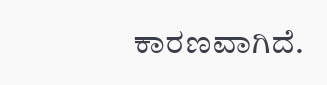ಕಾರಣವಾಗಿದೆ.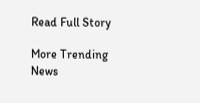Read Full Story

More Trending News